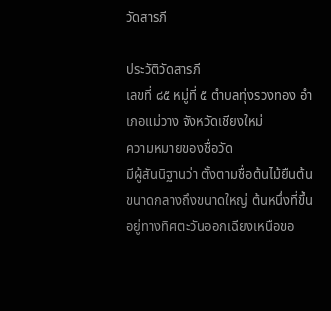วัดสารภี

ประวัติวัดสารภี
เลขที่ ๘๕ หมู่ที่ ๕ ตำบลทุ่งรวงทอง อำเภอแม่วาง จังหวัดเชียงใหม่
ความหมายของชื่อวัด
มีผู้สันนิฐานว่า ตั้งตามชื่อต้นไม้ยืนต้นขนาดกลางถึงขนาดใหญ่ ต้นหนึ่งที่ขึ้นอยู่ทางทิศตะวันออกเฉียงเหนือขอ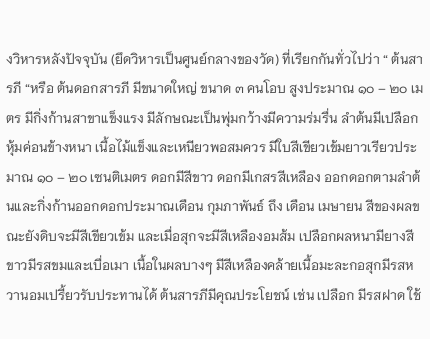งวิหารหลังปัจจุบัน (ยึดวิหารเป็นศูนย์กลางของวัด) ที่เรียกกันทั่วไปว่า “ ต้นสารภี “หรือ ต้นดอกสารภี มีขนาดใหญ่ ขนาด ๓ คนโอบ สูงประมาณ ๑๐ – ๒๐ เมตร มีกิ่งก้านสาขาแข็งแรง มีลักษณะเป็นพุ่มกว้างมีความร่มรื่น ลำต้นมีเปลือกหุ้มค่อนข้างหนา เนื้อไม้แข็งและเหนียวพอสมควร มีใบสีเขียวเข้มยาวเรียวประมาณ ๑๐ – ๒๐ เซนติเมตร ดอกมีสีขาว ดอกมีเกสรสีเหลือง ออกดอกตามลำต้นและกิ่งก้านออกดอกประมาณเดือน กุมภาพันธ์ ถึง เดือน เมษายน สีของผลขณะยังดิบจะมีสีเขียวเข้ม และเมื่อสุกจะมีสีเหลืองอมส้ม เปลือกผลหนามียางสีขาวมีรสขมและเบื่อเมา เนื้อในผลบางๆ มีสีเหลืองคล้ายเนื้อมะละกอสุกมีรสหวานอมเปรี้ยวรับประทานได้ ต้นสารภีมีคุณประโยชน์ เช่น เปลือก มีรสฝาด ใช้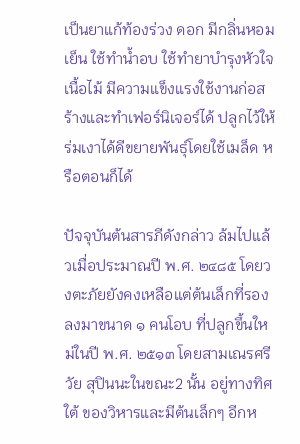เป็นยาแก้ท้องร่วง ดอก มีกลิ่นหอมเย็น ใช้ทำน้ำอบ ใช้ทำยาบำรุงหัวใจ เนื้อไม้ มีความแข็งแรงใช้งานก่อสร้างและทำเฟอร์นิเจอร์ได้ ปลูกไว้ให้ร่มเงาได้ดีขยายพันธุ์โดยใช้เมล็ด หรือตอนก็ได้

ปัจจุบันต้นสารภีดังกล่าว ล้มไปแล้วเมื่อประมาณปี พ.ศ. ๒๔๘๕ โดยวงตะภัยยังคงเหลือแต่ต้นเล็กที่รองลงมาขนาด ๑ คนโอบ ที่ปลูกขึ้นใหม่ในปี พ.ศ. ๒๕๑๓ โดยสามเณรศรีวัย สุปินนะในขณะ2 นั้น อยู่ทางทิศใต้ ของวิหารและมีต้นเล็กๆ อีกห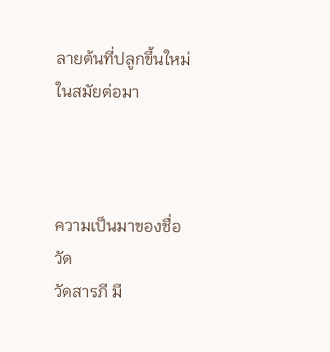ลายต้นที่ปลูกขึ้นใหม่ในสมัยต่อมา



ความเป็นมาของชื่อวัด
วัดสารภี มี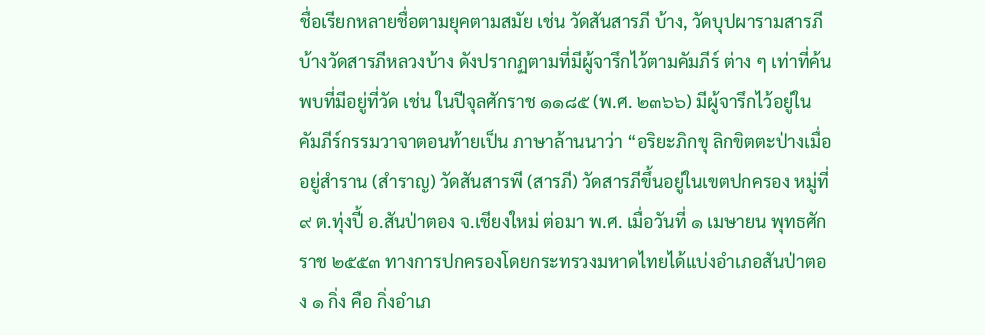ชื่อเรียกหลายชื่อตามยุคตามสมัย เช่น วัดสันสารภี บ้าง, วัดบุปผารามสารภีบ้างวัดสารภีหลวงบ้าง ดังปรากฏตามที่มีผู้จารึกไว้ตามคัมภีร์ ต่าง ๆ เท่าที่ค้นพบที่มีอยู่ที่วัด เช่น ในปีจุลศักราช ๑๑๘๕ (พ.ศ. ๒๓๖๖) มีผู้จารึกไว้อยู่ในคัมภีร์กรรมวาจาตอนท้ายเป็น ภาษาล้านนาว่า “อริยะภิกขุ ลิกขิตตะป่างเมื่ออยู่สำราน (สำราญ) วัดสันสารพี (สารภี) วัดสารภีขึ้นอยู่ในเขตปกครอง หมู่ที่ ๙ ต.ทุ่งปี้ อ.สันป่าตอง จ.เชียงใหม่ ต่อมา พ.ศ. เมื่อวันที่ ๑ เมษายน พุทธศักราช ๒๕๕๓ ทางการปกครองโดยกระทรวงมหาดไทยได้แบ่งอำเภอสันป่าตอง ๑ กิ่ง คือ กิ่งอำเภ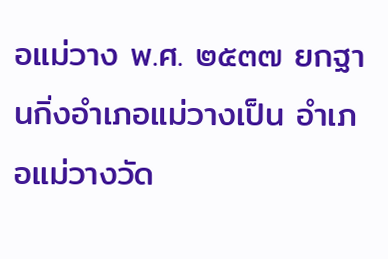อแม่วาง พ.ศ. ๒๕๓๗ ยกฐานกิ่งอำเภอแม่วางเป็น อำเภอแม่วางวัด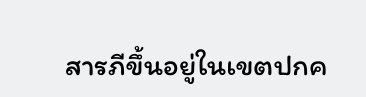สารภีขึ้นอยู่ในเขตปกค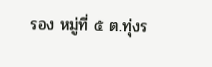รอง หมู่ที่ ๕ ต.ทุ่งร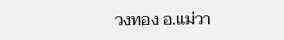วงทอง อ.แม่วา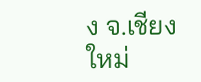ง จ.เชียงใหม่